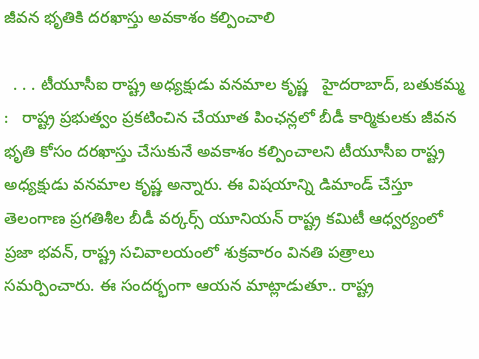జీవన భృతికి దరఖాస్తు అవకాశం కల్పించాలి

  . . . టీయూసీఐ రాష్ట్ర అధ్యక్షుడు వనమాల కృష్ణ   హైదరాబాద్, బతుకమ్మ :   రాష్ట్ర ప్రభుత్వం ప్రకటించిన చేయూత పింఛన్లలో బీడీ కార్మికులకు జీవన భృతి కోసం దరఖాస్తు చేసుకునే అవకాశం కల్పించాలని టీయూసీఐ రాష్ట్ర అధ్యక్షుడు వనమాల కృష్ణ అన్నారు. ఈ విషయాన్ని డిమాండ్ చేస్తూ తెలంగాణ ప్రగతిశీల బీడీ వర్కర్స్ యూనియన్ రాష్ట్ర కమిటీ ఆధ్వర్యంలో ప్రజా భవన్, రాష్ట్ర సచివాలయంలో శుక్రవారం వినతి పత్రాలు సమర్పించారు. ఈ సందర్భంగా ఆయన మాట్లాడుతూ.. రాష్ట్ర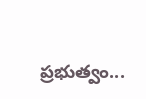ప్రభుత్వం...